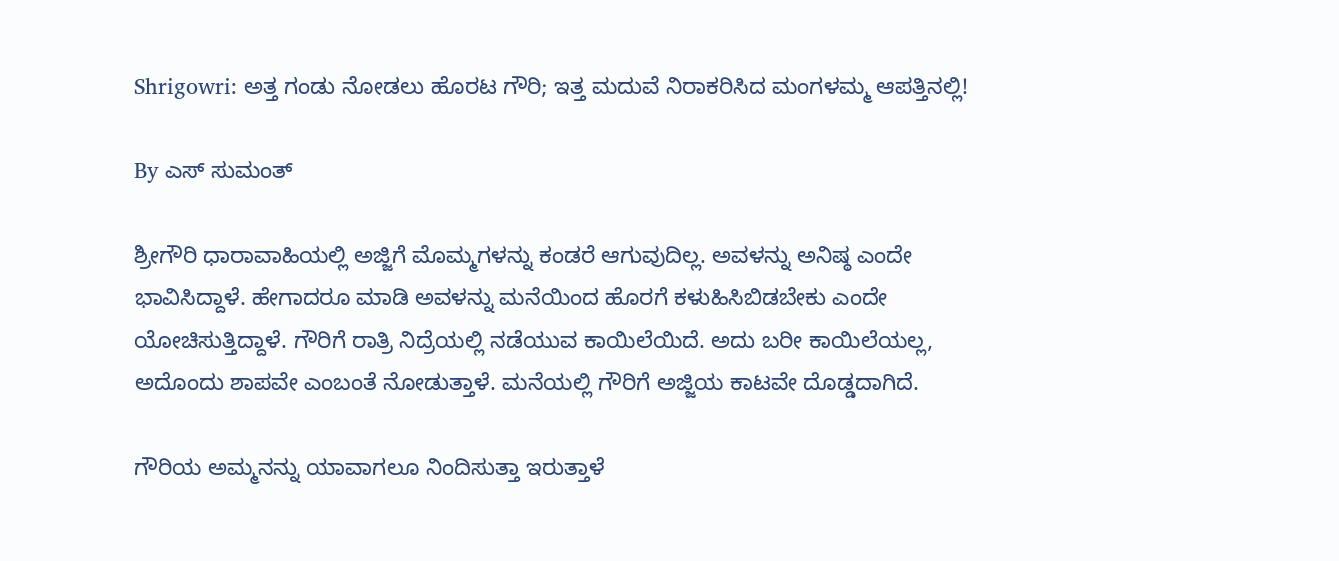Shrigowri: ಅತ್ತ ಗಂಡು ನೋಡಲು ಹೊರಟ ಗೌರಿ; ಇತ್ತ ಮದುವೆ ನಿರಾಕರಿಸಿದ ಮಂಗಳಮ್ಮ ಆಪತ್ತಿನಲ್ಲಿ!

By ಎಸ್ ಸುಮಂತ್

ಶ್ರೀಗೌರಿ ಧಾರಾವಾಹಿಯಲ್ಲಿ ಅಜ್ಜಿಗೆ ಮೊಮ್ಮಗಳನ್ನು ಕಂಡರೆ ಆಗುವುದಿಲ್ಲ. ಅವಳನ್ನು ಅನಿಷ್ಠ ಎಂದೇ ಭಾವಿಸಿದ್ದಾಳೆ. ಹೇಗಾದರೂ ಮಾಡಿ ಅವಳನ್ನು ಮನೆಯಿಂದ ಹೊರಗೆ ಕಳುಹಿಸಿಬಿಡಬೇಕು ಎಂದೇ ಯೋಚಿಸುತ್ತಿದ್ದಾಳೆ. ಗೌರಿಗೆ ರಾತ್ರಿ ನಿದ್ರೆಯಲ್ಲಿ ನಡೆಯುವ ಕಾಯಿಲೆಯಿದೆ. ಅದು ಬರೀ ಕಾಯಿಲೆಯಲ್ಲ, ಅದೊಂದು ಶಾಪವೇ ಎಂಬಂತೆ ನೋಡುತ್ತಾಳೆ. ಮನೆಯಲ್ಲಿ ಗೌರಿಗೆ ಅಜ್ಜಿಯ ಕಾಟವೇ ದೊಡ್ಡದಾಗಿದೆ.

ಗೌರಿಯ ಅಮ್ಮನನ್ನು ಯಾವಾಗಲೂ ನಿಂದಿಸುತ್ತಾ ಇರುತ್ತಾಳೆ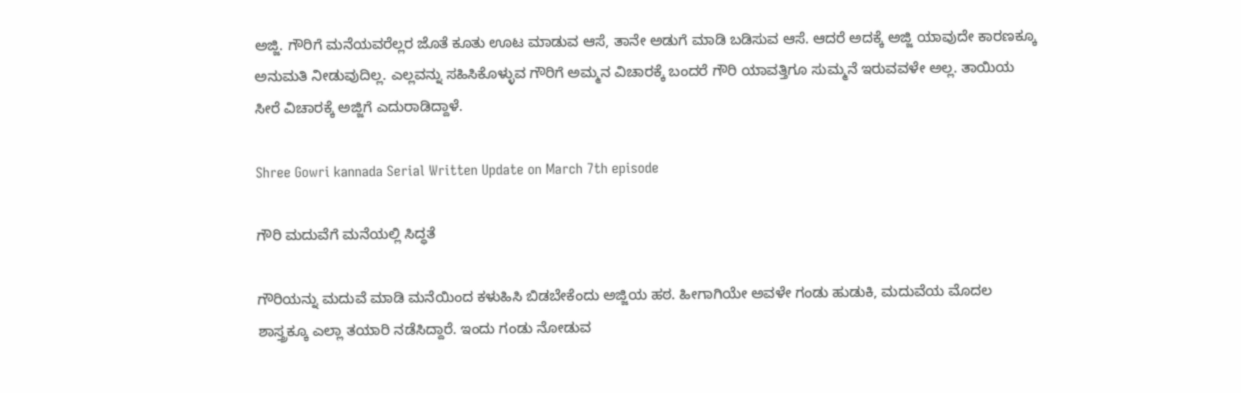ಅಜ್ಜಿ. ಗೌರಿಗೆ ಮನೆಯವರೆಲ್ಲರ ಜೊತೆ ಕೂತು ಊಟ ಮಾಡುವ ಆಸೆ, ತಾನೇ ಅಡುಗೆ ಮಾಡಿ ಬಡಿಸುವ ಆಸೆ. ಆದರೆ ಅದಕ್ಕೆ ಅಜ್ಜಿ ಯಾವುದೇ ಕಾರಣಕ್ಕೂ ಅನುಮತಿ ನೀಡುವುದಿಲ್ಲ. ಎಲ್ಲವನ್ನು ಸಹಿಸಿಕೊಳ್ಳುವ ಗೌರಿಗೆ ಅಮ್ಮನ ವಿಚಾರಕ್ಕೆ ಬಂದರೆ ಗೌರಿ ಯಾವತ್ತಿಗೂ ಸುಮ್ಮನೆ ಇರುವವಳೇ ಅಲ್ಲ. ತಾಯಿಯ ಸೀರೆ ವಿಚಾರಕ್ಕೆ ಅಜ್ಜಿಗೆ ಎದುರಾಡಿದ್ದಾಳೆ.

Shree Gowri kannada Serial Written Update on March 7th episode

ಗೌರಿ ಮದುವೆಗೆ ಮನೆಯಲ್ಲಿ ಸಿದ್ಧತೆ

ಗೌರಿಯನ್ನು ಮದುವೆ ಮಾಡಿ ಮನೆಯಿಂದ ಕಳುಹಿಸಿ ಬಿಡಬೇಕೆಂದು ಅಜ್ಜಿಯ ಹಠ. ಹೀಗಾಗಿಯೇ ಅವಳೇ ಗಂಡು ಹುಡುಕಿ, ಮದುವೆಯ ಮೊದಲ ಶಾಸ್ತ್ರಕ್ಕೂ ಎಲ್ಲಾ ತಯಾರಿ ನಡೆಸಿದ್ದಾರೆ. ಇಂದು ಗಂಡು ನೋಡುವ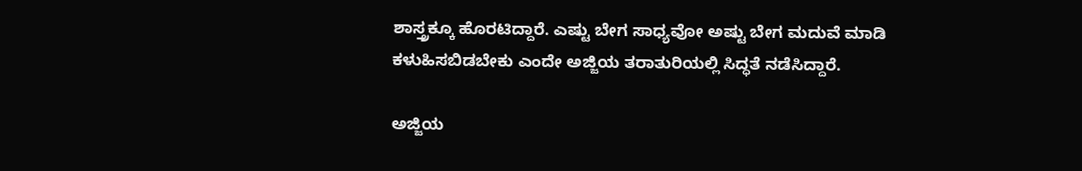ಶಾಸ್ತ್ರಕ್ಕೂ ಹೊರಟಿದ್ದಾರೆ. ಎಷ್ಟು ಬೇಗ ಸಾಧ್ಯವೋ ಅಷ್ಟು ಬೇಗ ಮದುವೆ ಮಾಡಿ ಕಳುಹಿಸಬಿಡಬೇಕು ಎಂದೇ ಅಜ್ಜಿಯ ತರಾತುರಿಯಲ್ಲಿ ಸಿದ್ಧತೆ ನಡೆಸಿದ್ದಾರೆ.

ಅಜ್ಜಿಯ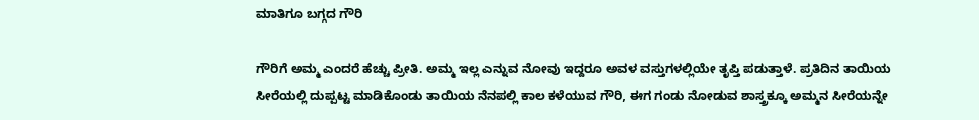ಮಾತಿಗೂ ಬಗ್ಗದ ಗೌರಿ

ಗೌರಿಗೆ ಅಮ್ಮ ಎಂದರೆ ಹೆಚ್ಚು ಪ್ರೀತಿ. ಅಮ್ಮ ಇಲ್ಲ ಎನ್ನುವ ನೋವು ಇದ್ದರೂ ಅವಳ ವಸ್ತುಗಳಲ್ಲಿಯೇ ತೃಪ್ತಿ ಪಡುತ್ತಾಳೆ. ಪ್ರತಿದಿನ ತಾಯಿಯ ಸೀರೆಯಲ್ಲಿ ದುಪ್ಪಟ್ಟ ಮಾಡಿಕೊಂಡು ತಾಯಿಯ ನೆನಪಲ್ಲಿ ಕಾಲ ಕಳೆಯುವ ಗೌರಿ, ಈಗ ಗಂಡು ನೋಡುವ ಶಾಸ್ತ್ರಕ್ಕೂ ಅಮ್ಮನ ಸೀರೆಯನ್ನೇ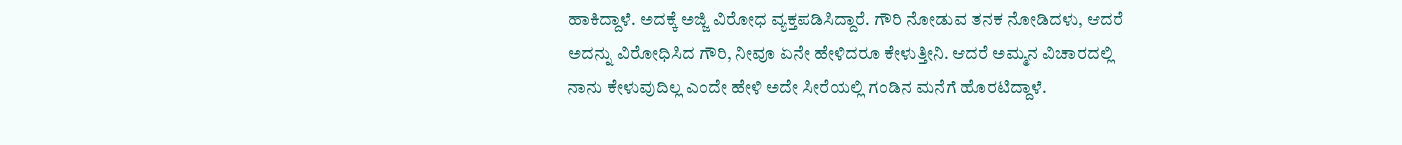ಹಾಕಿದ್ದಾಳೆ. ಅದಕ್ಕೆ ಅಜ್ಜಿ ವಿರೋಧ ವ್ಯಕ್ತಪಡಿಸಿದ್ದಾರೆ. ಗೌರಿ ನೋಡುವ ತನಕ ನೋಡಿದಳು, ಆದರೆ ಅದನ್ನು ವಿರೋಧಿಸಿದ ಗೌರಿ, ನೀವೂ ಏನೇ ಹೇಳಿದರೂ ಕೇಳುತ್ತೀನಿ. ಆದರೆ ಅಮ್ಮನ ವಿಚಾರದಲ್ಲಿ ನಾನು ಕೇಳುವುದಿಲ್ಲ ಎಂದೇ ಹೇಳಿ ಅದೇ ಸೀರೆಯಲ್ಲಿ ಗಂಡಿನ ಮನೆಗೆ ಹೊರಟಿದ್ದಾಳೆ.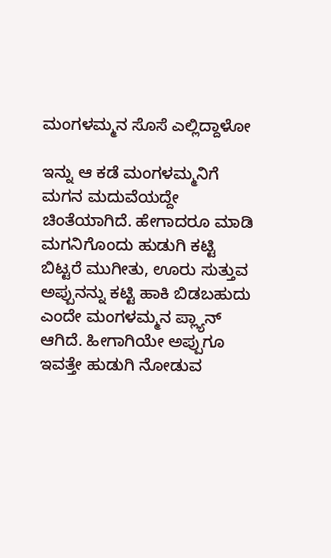ಮಂಗಳಮ್ಮನ ಸೊಸೆ ಎಲ್ಲಿದ್ದಾಳೋ

ಇನ್ನು ಆ ಕಡೆ ಮಂಗಳಮ್ಮನಿಗೆ ಮಗನ ಮದುವೆಯದ್ದೇ ಚಿಂತೆಯಾಗಿದೆ. ಹೇಗಾದರೂ ಮಾಡಿ ಮಗನಿಗೊಂದು ಹುಡುಗಿ ಕಟ್ಟಿ ಬಿಟ್ಟರೆ ಮುಗೀತು, ಊರು ಸುತ್ತುವ ಅಪ್ಪುನನ್ನು ಕಟ್ಟಿ ಹಾಕಿ ಬಿಡಬಹುದು ಎಂದೇ ಮಂಗಳಮ್ಮನ ಪ್ಲ್ಯಾನ್ ಆಗಿದೆ. ಹೀಗಾಗಿಯೇ ಅಪ್ಪುಗೂ ಇವತ್ತೇ ಹುಡುಗಿ ನೋಡುವ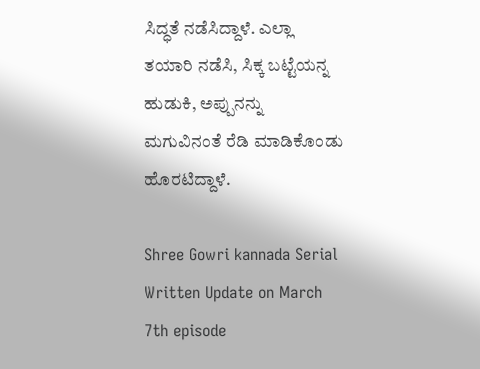ಸಿದ್ಧತೆ ನಡೆಸಿದ್ದಾಳೆ. ಎಲ್ಲಾ ತಯಾರಿ ನಡೆಸಿ, ಸಿಕ್ಕ ಬಟ್ಟೆಯನ್ನ ಹುಡುಕಿ, ಅಪ್ಪುನನ್ನು ಮಗುವಿನಂತೆ ರೆಡಿ ಮಾಡಿಕೊಂಡು ಹೊರಟಿದ್ದಾಳೆ.

Shree Gowri kannada Serial Written Update on March 7th episode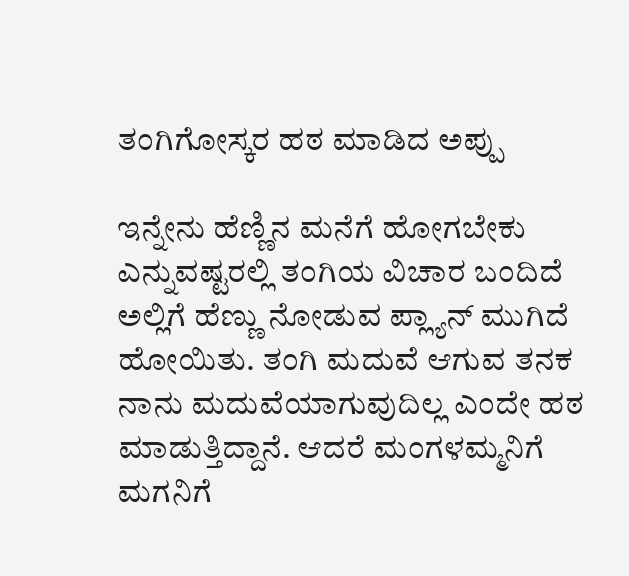ತಂಗಿಗೋಸ್ಕರ ಹಠ ಮಾಡಿದ ಅಪ್ಪು

ಇನ್ನೇನು ಹೆಣ್ಣಿನ ಮನೆಗೆ ಹೋಗಬೇಕು ಎನ್ನುವಷ್ಟರಲ್ಲಿ ತಂಗಿಯ ವಿಚಾರ ಬಂದಿದೆ ಅಲ್ಲಿಗೆ ಹೆಣ್ಣು ನೋಡುವ ಪ್ಲ್ಯಾನ್ ಮುಗಿದೆ ಹೋಯಿತು. ತಂಗಿ ಮದುವೆ ಆಗುವ ತನಕ ನಾನು ಮದುವೆಯಾಗುವುದಿಲ್ಲ ಎಂದೇ ಹಠ ಮಾಡುತ್ತಿದ್ದಾನೆ. ಆದರೆ ಮಂಗಳಮ್ಮನಿಗೆ ಮಗನಿಗೆ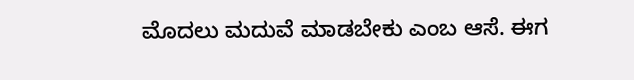ಮೊದಲು ಮದುವೆ ಮಾಡಬೇಕು ಎಂಬ ಆಸೆ. ಈಗ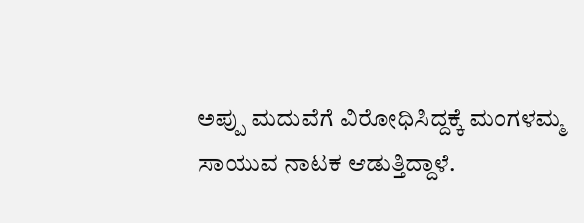ಅಪ್ಪು ಮದುವೆಗೆ ವಿರೋಧಿಸಿದ್ದಕ್ಕೆ ಮಂಗಳಮ್ಮ ಸಾಯುವ ನಾಟಕ ಆಡುತ್ತಿದ್ದಾಳೆ.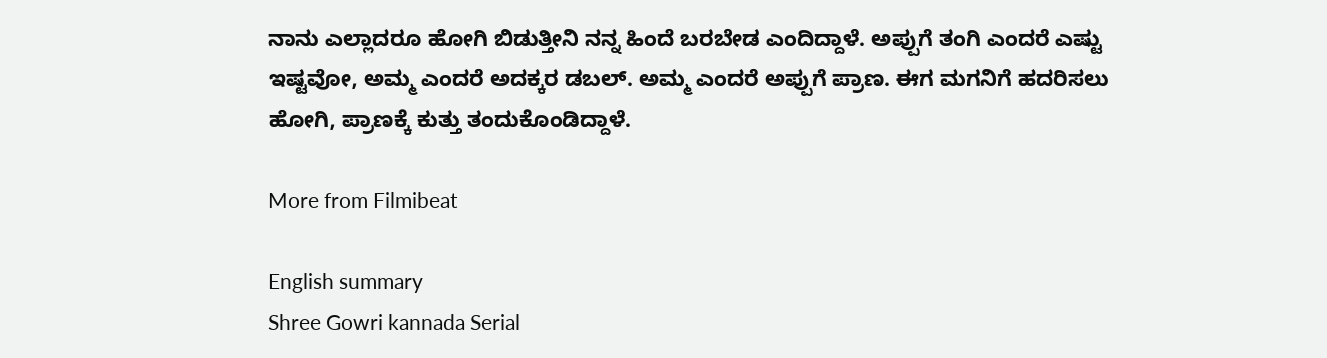ನಾನು ಎಲ್ಲಾದರೂ ಹೋಗಿ ಬಿಡುತ್ತೀನಿ ನನ್ನ ಹಿಂದೆ ಬರಬೇಡ ಎಂದಿದ್ದಾಳೆ. ಅಪ್ಪುಗೆ ತಂಗಿ ಎಂದರೆ ಎಷ್ಟು ಇಷ್ಟವೋ, ಅಮ್ಮ ಎಂದರೆ ಅದಕ್ಕರ ಡಬಲ್. ಅಮ್ಮ ಎಂದರೆ ಅಪ್ಪುಗೆ ಪ್ರಾಣ. ಈಗ ಮಗನಿಗೆ ಹದರಿಸಲು ಹೋಗಿ, ಪ್ರಾಣಕ್ಕೆ ಕುತ್ತು ತಂದುಕೊಂಡಿದ್ದಾಳೆ.

More from Filmibeat

English summary
Shree Gowri kannada Serial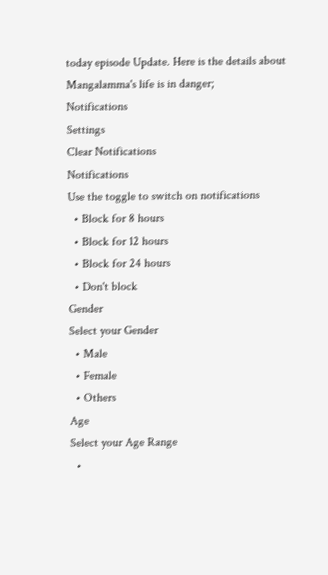today episode Update. Here is the details about Mangalamma's life is in danger;
Notifications
Settings
Clear Notifications
Notifications
Use the toggle to switch on notifications
  • Block for 8 hours
  • Block for 12 hours
  • Block for 24 hours
  • Don't block
Gender
Select your Gender
  • Male
  • Female
  • Others
Age
Select your Age Range
  •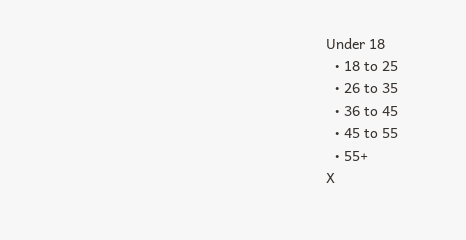Under 18
  • 18 to 25
  • 26 to 35
  • 36 to 45
  • 45 to 55
  • 55+
X